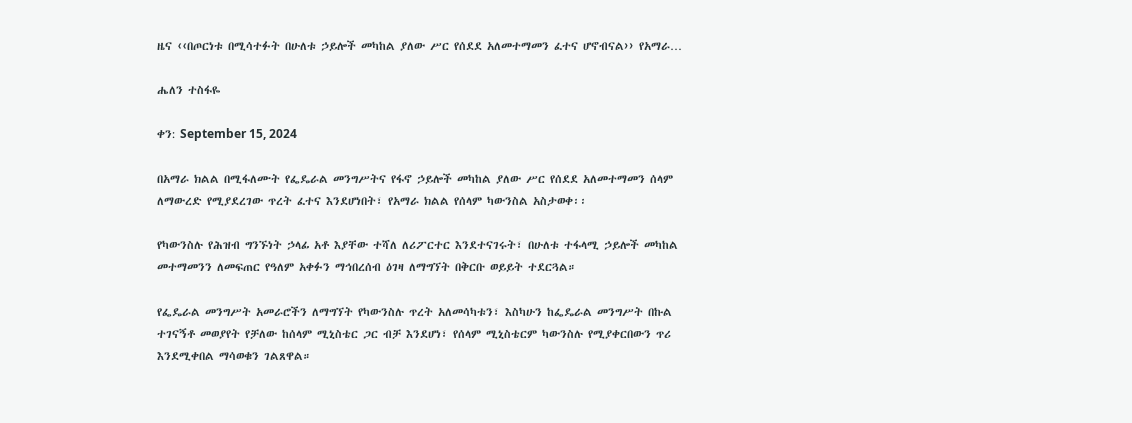ዜና ‹‹በጦርነቱ በሚሳተፉት በሁለቱ ኃይሎች መካከል ያለው ሥር የሰደደ አለመተማመን ፈተና ሆኖብናል›› የአማራ…

ሔለን ተስፋዬ

ቀን: September 15, 2024

በአማራ ክልል በሚፋለሙት የፌዴራል መንግሥትና የፋኖ ኃይሎች መካከል ያለው ሥር የሰደደ አለመተማመን ሰላም ለማውረድ የሚያደረገው ጥረት ፈተና እንደሆነበት፣ የአማራ ክልል የሰላም ካውንስል አስታወቀ፡፡

የካውንስሉ የሕዝብ ግንኙነት ኃላፊ አቶ እያቸው ተሻለ ለሪፖርተር እንደተናገሩት፣ በሁለቱ ተፋላሚ ኃይሎች መካከል መተማመንን ለመፍጠር የዓለም አቀፉን ማኅበረሰብ ዕገዛ ለማግኘት በቅርቡ ወይይት ተደርጓል።

የፌዴራል መንግሥት አመራሮችን ለማግኘት የካውንስሉ ጥረት አለመሳካቱን፣ እስካሁን ከፌዴራል መንግሥት በኩል ተገናኝቶ መወያየት የቻለው ከሰላም ሚኒስቴር ጋር ብቻ እንደሆነ፣ የሰላም ሚኒስቴርም ካውንስሉ የሚያቀርበውን ጥሪ እንደሚቀበል ማሳወቁን ገልጸዋል።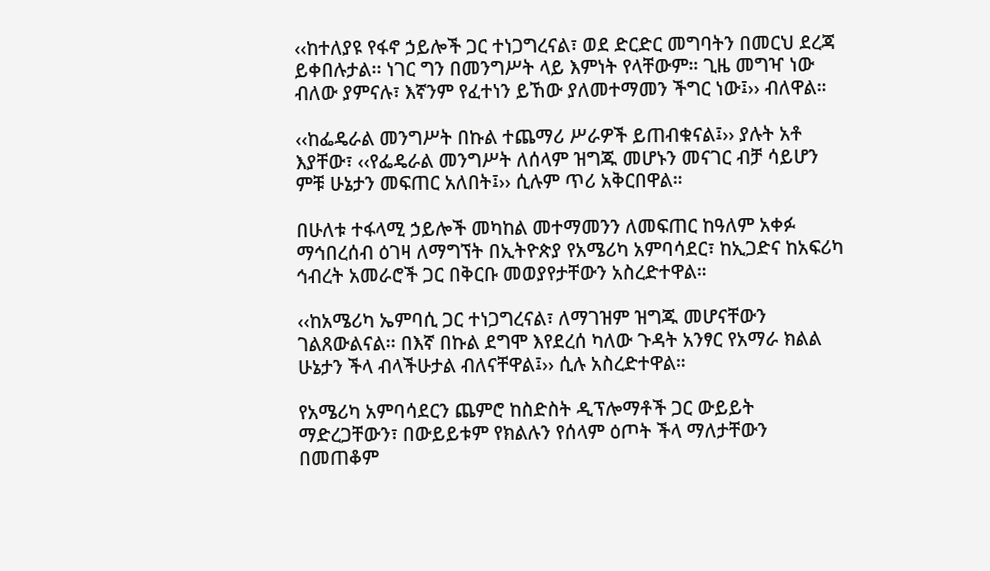‹‹ከተለያዩ የፋኖ ኃይሎች ጋር ተነጋግረናል፣ ወደ ድርድር መግባትን በመርህ ደረጃ ይቀበሉታል፡፡ ነገር ግን በመንግሥት ላይ እምነት የላቸውም። ጊዜ መግዣ ነው ብለው ያምናሉ፣ እኛንም የፈተነን ይኸው ያለመተማመን ችግር ነው፤›› ብለዋል።

‹‹ከፌዴራል መንግሥት በኩል ተጨማሪ ሥራዎች ይጠብቁናል፤›› ያሉት አቶ እያቸው፣ ‹‹የፌዴራል መንግሥት ለሰላም ዝግጁ መሆኑን መናገር ብቻ ሳይሆን ምቹ ሁኔታን መፍጠር አለበት፤›› ሲሉም ጥሪ አቅርበዋል።

በሁለቱ ተፋላሚ ኃይሎች መካከል መተማመንን ለመፍጠር ከዓለም አቀፉ ማኅበረሰብ ዕገዛ ለማግኘት በኢትዮጵያ የአሜሪካ አምባሳደር፣ ከኢጋድና ከአፍሪካ ኅብረት አመራሮች ጋር በቅርቡ መወያየታቸውን አስረድተዋል።

‹‹ከአሜሪካ ኤምባሲ ጋር ተነጋግረናል፣ ለማገዝም ዝግጁ መሆናቸውን ገልጸውልናል፡፡ በእኛ በኩል ደግሞ እየደረሰ ካለው ጉዳት አንፃር የአማራ ክልል ሁኔታን ችላ ብላችሁታል ብለናቸዋል፤›› ሲሉ አስረድተዋል።

የአሜሪካ አምባሳደርን ጨምሮ ከስድስት ዲፕሎማቶች ጋር ውይይት ማድረጋቸውን፣ በውይይቱም የክልሉን የሰላም ዕጦት ችላ ማለታቸውን በመጠቆም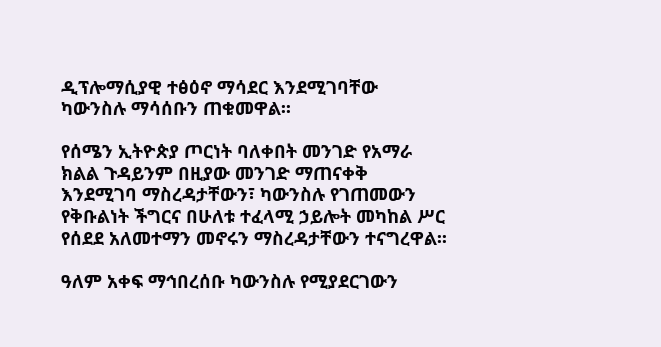ዲፕሎማሲያዊ ተፅዕኖ ማሳደር እንደሚገባቸው ካውንስሉ ማሳሰቡን ጠቁመዋል፡፡

የሰሜን ኢትዮጵያ ጦርነት ባለቀበት መንገድ የአማራ ክልል ጉዳይንም በዚያው መንገድ ማጠናቀቅ እንደሚገባ ማስረዳታቸውን፣ ካውንስሉ የገጠመውን የቅቡልነት ችግርና በሁለቱ ተፈላሚ ኃይሎት መካከል ሥር የሰደደ አለመተማን መኖሩን ማስረዳታቸውን ተናግረዋል፡፡

ዓለም አቀፍ ማኅበረሰቡ ካውንስሉ የሚያደርገውን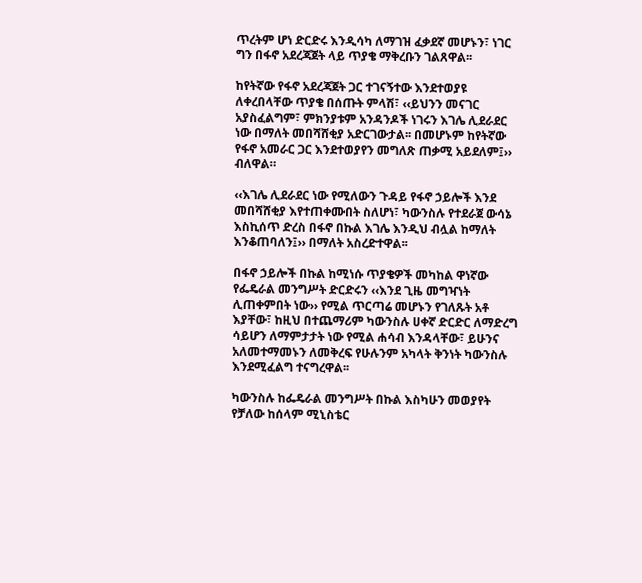ጥረትም ሆነ ድርድሩ እንዲሳካ ለማገዝ ፈቃደኛ መሆኑን፣ ነገር ግን በፋኖ አደረጃጀት ላይ ጥያቄ ማቅረቡን ገልጸዋል፡፡

ከየትኛው የፋኖ አደረጃጀት ጋር ተገናኝተው እንደተወያዩ ለቀረበላቸው ጥያቄ በሰጡት ምላሽ፣ ‹‹ይህንን መናገር አያስፈልግም፣ ምክንያቱም አንዳንዶች ነገሩን እገሌ ሊደራደር ነው በማለት መበሻሸቂያ አድርገውታል፡፡ በመሆኑም ከየትኛው የፋኖ አመራር ጋር እንደተወያየን መግለጽ ጠቃሚ አይደለም፤›› ብለዋል።

‹‹እገሌ ሊደራደር ነው የሚለውን ጉዳይ የፋኖ ኃይሎች እንደ መበሻሸቂያ እየተጠቀሙበት ስለሆነ፣ ካውንስሉ የተደራጀ ውሳኔ እስኪሰጥ ድረስ በፋኖ በኩል እገሌ እንዲህ ብሏል ከማለት እንቆጠባለን፤›› በማለት አስረድተዋል፡፡

በፋኖ ኃይሎች በኩል ከሚነሱ ጥያቄዎች መካከል ዋነኛው የፌዴራል መንግሥት ድርድሩን ‹‹እንደ ጊዜ መግዣነት ሊጠቀምበት ነው›› የሚል ጥርጣሬ መሆኑን የገለጹት አቶ እያቸው፣ ከዚህ በተጨማሪም ካውንስሉ ሀቀኛ ድርድር ለማድረግ ሳይሆን ለማምታታት ነው የሚል ሐሳብ እንዳላቸው፣ ይሁንና አለመተማመኑን ለመቅረፍ የሁሉንም አካላት ቅንነት ካውንስሉ እንደሚፈልግ ተናግረዋል፡፡

ካውንስሉ ከፌዴራል መንግሥት በኩል እስካሁን መወያየት የቻለው ከሰላም ሚኒስቴር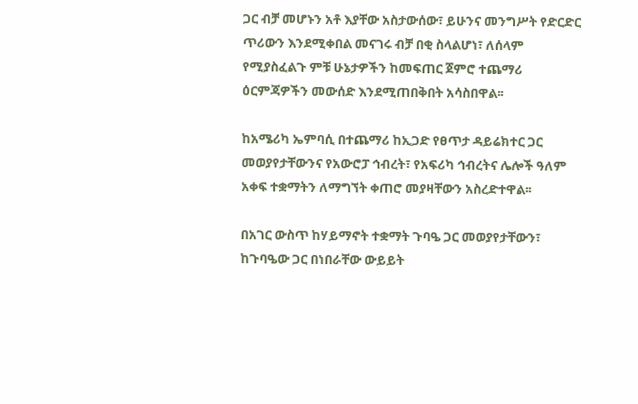ጋር ብቻ መሆኑን አቶ እያቸው አስታውሰው፣ ይሁንና መንግሥት የድርድር ጥሪውን እንደሚቀበል መናገሩ ብቻ በቂ ስላልሆነ፣ ለሰላም የሚያስፈልጉ ምቹ ሁኔታዎችን ከመፍጠር ጀምሮ ተጨማሪ ዕርምጃዎችን መውሰድ እንደሚጠበቅበት አሳስበዋል፡፡

ከአሜሪካ ኤምባሲ በተጨማሪ ከኢጋድ የፀጥታ ዳይሬክተር ጋር መወያየታቸውንና የአውሮፓ ኅብረት፣ የአፍሪካ ኅብረትና ሌሎች ዓለም አቀፍ ተቋማትን ለማግኘት ቀጠሮ መያዛቸውን አስረድተዋል፡፡

በአገር ውስጥ ከሃይማኖት ተቋማት ጉባዔ ጋር መወያየታቸውን፣ ከጉባዔው ጋር በነበራቸው ውይይት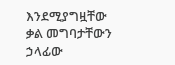እንደሚያግዟቸው ቃል መግባታቸውን ኃላፊው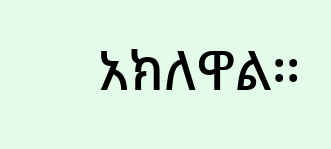አክለዋል፡፡